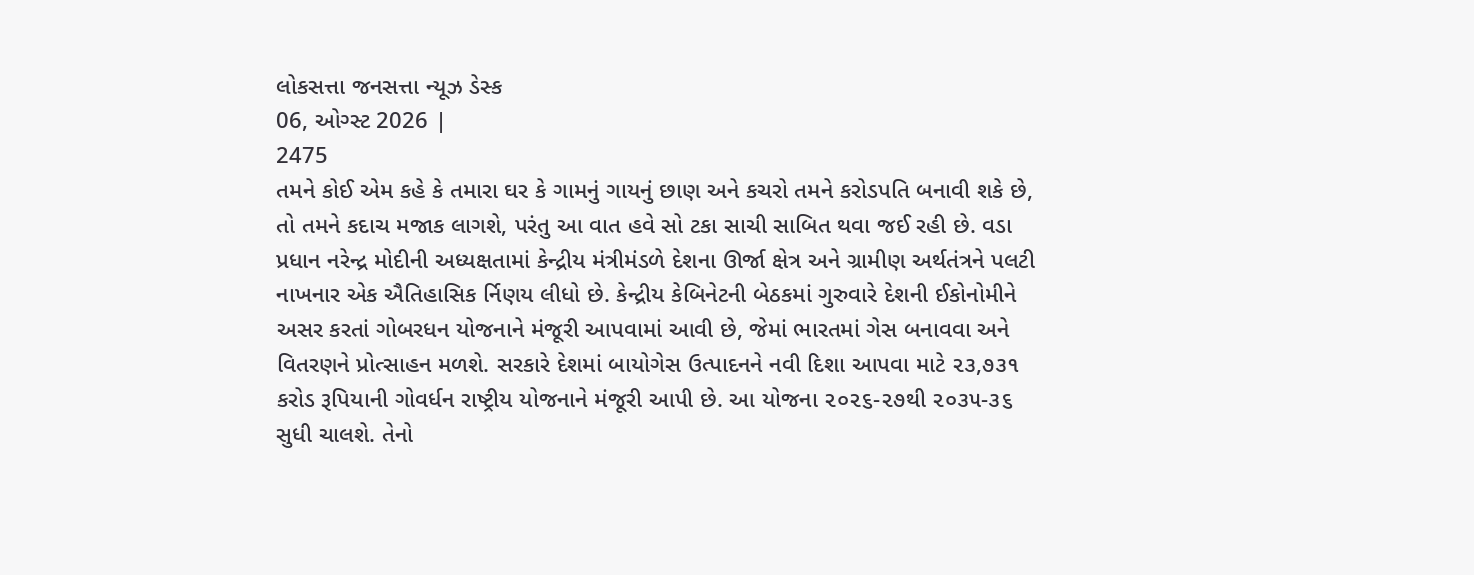લોકસત્તા જનસત્તા ન્યૂઝ ડેસ્ક
06, ઓગ્સ્ટ 2026 |
2475
તમને કોઈ એમ કહે કે તમારા ઘર કે ગામનું ગાયનું છાણ અને કચરો તમને કરોડપતિ બનાવી શકે છે, તો તમને કદાચ મજાક લાગશે, પરંતુ આ વાત હવે સો ટકા સાચી સાબિત થવા જઈ રહી છે. વડા પ્રધાન નરેન્દ્ર મોદીની અધ્યક્ષતામાં કેન્દ્રીય મંત્રીમંડળે દેશના ઊર્જા ક્ષેત્ર અને ગ્રામીણ અર્થતંત્રને પલટી નાખનાર એક ઐતિહાસિક ર્નિણય લીધો છે. કેન્દ્રીય કેબિનેટની બેઠકમાં ગુરુવારે દેશની ઈકોનોમીને અસર કરતાં ગોબરધન યોજનાને મંજૂરી આપવામાં આવી છે, જેમાં ભારતમાં ગેસ બનાવવા અને વિતરણને પ્રોત્સાહન મળશે. સરકારે દેશમાં બાયોગેસ ઉત્પાદનને નવી દિશા આપવા માટે ૨૩,૭૩૧ કરોડ રૂપિયાની ગોવર્ધન રાષ્ટ્રીય યોજનાને મંજૂરી આપી છે. આ યોજના ૨૦૨૬-૨૭થી ૨૦૩૫-૩૬ સુધી ચાલશે. તેનો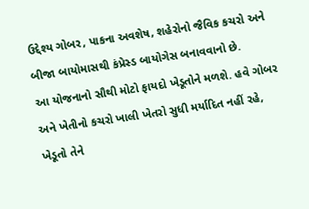ઉદ્દેશ્ય ગોબર, પાકના અવશેષ, શહેરોનો જૈવિક કચરો અને બીજા બાયોમાસથી કંપ્રેસ્ડ બાયોગેસ બનાવવાનો છે.
આ યોજનાનો સૌથી મોટો ફાયદો ખેડૂતોને મળશે. હવે ગોબર અને ખેતીનો કચરો ખાલી ખેતરો સુધી મર્યાદિત નહીં રહે, ખેડૂતો તેને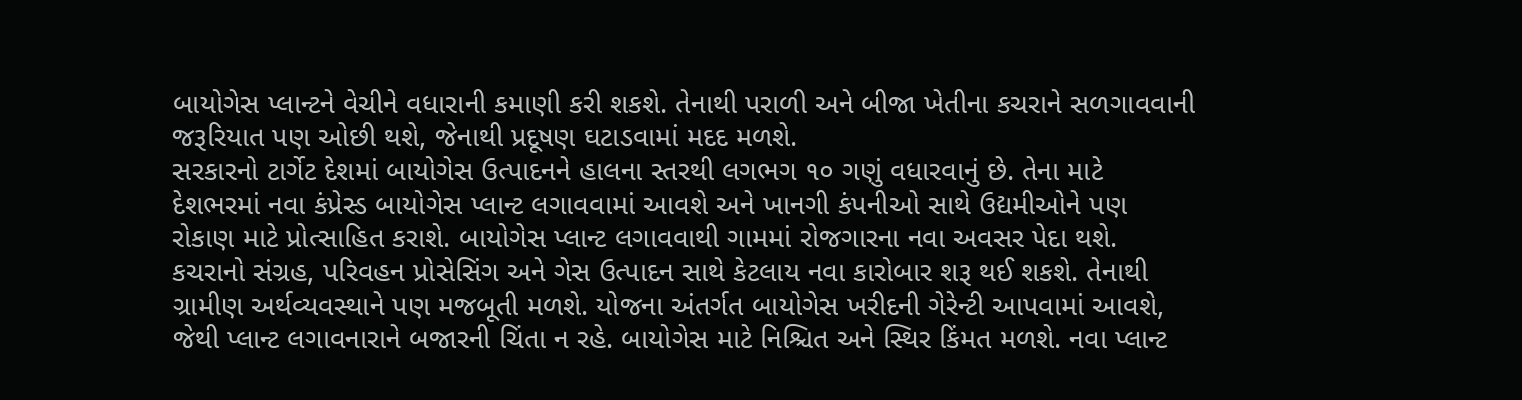બાયોગેસ પ્લાન્ટને વેચીને વધારાની કમાણી કરી શકશે. તેનાથી પરાળી અને બીજા ખેતીના કચરાને સળગાવવાની જરૂરિયાત પણ ઓછી થશે, જેનાથી પ્રદૂષણ ઘટાડવામાં મદદ મળશે.
સરકારનો ટાર્ગેટ દેશમાં બાયોગેસ ઉત્પાદનને હાલના સ્તરથી લગભગ ૧૦ ગણું વધારવાનું છે. તેના માટે દેશભરમાં નવા કંપ્રેસ્ડ બાયોગેસ પ્લાન્ટ લગાવવામાં આવશે અને ખાનગી કંપનીઓ સાથે ઉદ્યમીઓને પણ રોકાણ માટે પ્રોત્સાહિત કરાશે. બાયોગેસ પ્લાન્ટ લગાવવાથી ગામમાં રોજગારના નવા અવસર પેદા થશે. કચરાનો સંગ્રહ, પરિવહન પ્રોસેસિંગ અને ગેસ ઉત્પાદન સાથે કેટલાય નવા કારોબાર શરૂ થઈ શકશે. તેનાથી ગ્રામીણ અર્થવ્યવસ્થાને પણ મજબૂતી મળશે. યોજના અંતર્ગત બાયોગેસ ખરીદની ગેરેન્ટી આપવામાં આવશે, જેથી પ્લાન્ટ લગાવનારાને બજારની ચિંતા ન રહે. બાયોગેસ માટે નિશ્ચિત અને સ્થિર કિંમત મળશે. નવા પ્લાન્ટ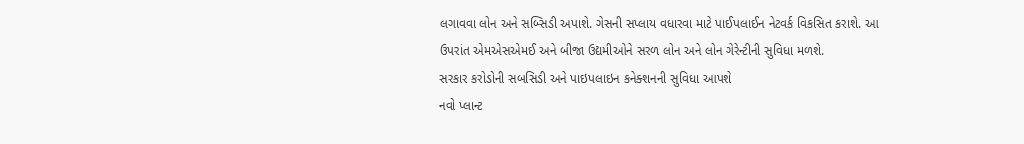લગાવવા લોન અને સબ્સિડી અપાશે. ગેસની સપ્લાય વધારવા માટે પાઈપલાઈન નેટવર્ક વિકસિત કરાશે. આ ઉપરાંત એમએસએમઈ અને બીજા ઉદ્યમીઓને સરળ લોન અને લોન ગેરેન્ટીની સુવિધા મળશે.
સરકાર કરોડોની સબસિડી અને પાઇપલાઇન કનેક્શનની સુવિધા આપશે
નવો પ્લાન્ટ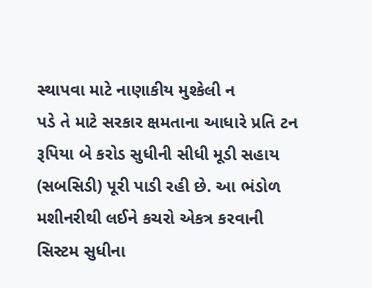સ્થાપવા માટે નાણાકીય મુશ્કેલી ન
પડે તે માટે સરકાર ક્ષમતાના આધારે પ્રતિ ટન રૂપિયા બે કરોડ સુધીની સીધી મૂડી સહાય (સબસિડી) પૂરી પાડી રહી છે. આ ભંડોળ મશીનરીથી લઈને કચરો એકત્ર કરવાની સિસ્ટમ સુધીના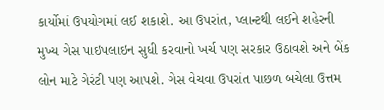કાર્યોમાં ઉપયોગમાં લઈ શકાશે. આ ઉપરાંત, પ્લાન્ટથી લઈને શહેરની મુખ્ય ગેસ પાઇપલાઇન સુધી કરવાનો ખર્ચ પણ સરકાર ઉઠાવશે અને બેંક લોન માટે ગેરંટી પણ આપશે. ગેસ વેચવા ઉપરાંત પાછળ બચેલા ઉત્તમ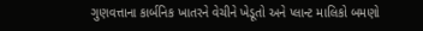ગુણવત્તાના કાર્બનિક ખાતરને વેચીને ખેડૂતો અને પ્લાન્ટ માલિકો બમણો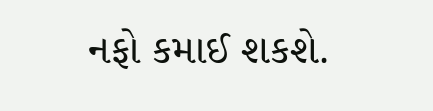નફો કમાઈ શકશે.